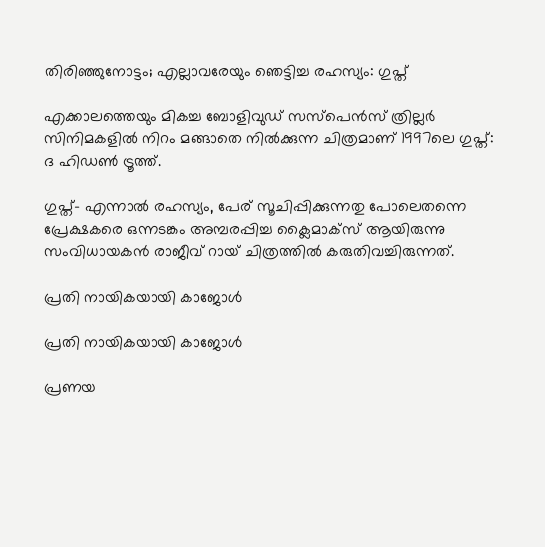തിരിഞ്ഞുനോട്ടം; എല്ലാവരേയും ഞെട്ടിച്ച രഹസ്യം: ഗുപ്ത്

എക്കാലത്തെയും മികച്ച ബോളിവുഡ് സസ്പെൻസ് ത്രില്ലർ സിനിമകളിൽ നിറം മങ്ങാതെ നിൽക്കുന്ന ചിത്രമാണ് 1997ലെ ഗുപ്ത്: ദ ഹിഡൺ ട്രൂത്ത്.

ഗുപ്ത്- എന്നാൽ രഹസ്യം, പേര് സൂചിപ്പിക്കുന്നതു പോലെതന്നെ പ്രേക്ഷകരെ ഒന്നടങ്കം അമ്പരപ്പിച്ച ക്ലൈമാക്സ് ആയിരുന്നു സംവിധായകൻ രാജീവ് റായ് ചിത്രത്തിൽ കരുതിവച്ചിരുന്നത്.

പ്രതി നായികയായി കാജോൾ

പ്രതി നായികയായി കാജോൾ

പ്രണയ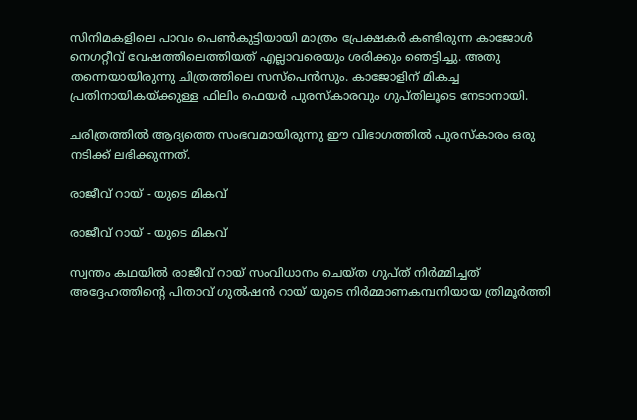സിനിമകളിലെ പാവം പെൺകുട്ടിയായി മാത്രം പ്രേക്ഷകർ കണ്ടിരുന്ന കാജോൾ നെഗറ്റീവ് വേഷത്തിലെത്തിയത് എല്ലാവരെയും ശരിക്കും ഞെട്ടിച്ചു. അതു തന്നെയായിരുന്നു ചിത്രത്തിലെ സസ്പെൻസും. കാജോളിന് മികച്ച പ്രതിനായികയ്ക്കുള്ള ഫിലിം ഫെയർ പുരസ്കാരവും ഗുപ്തിലൂടെ നേടാനായി.

ചരിത്രത്തിൽ ആദ്യത്തെ സംഭവമായിരുന്നു ഈ വിഭാഗത്തിൽ പുരസ്കാരം ഒരു നടിക്ക് ലഭിക്കുന്നത്.

രാജീവ് റായ് - യുടെ മികവ്

രാജീവ് റായ് - യുടെ മികവ്

സ്വന്തം കഥയിൽ രാജീവ് റായ് സംവിധാനം ചെയ്ത ഗുപ്ത് നിർമ്മിച്ചത് അദ്ദേഹത്തിന്റെ പിതാവ് ഗുൽഷൻ റായ് യുടെ നിർമ്മാണകമ്പനിയായ ത്രിമൂർത്തി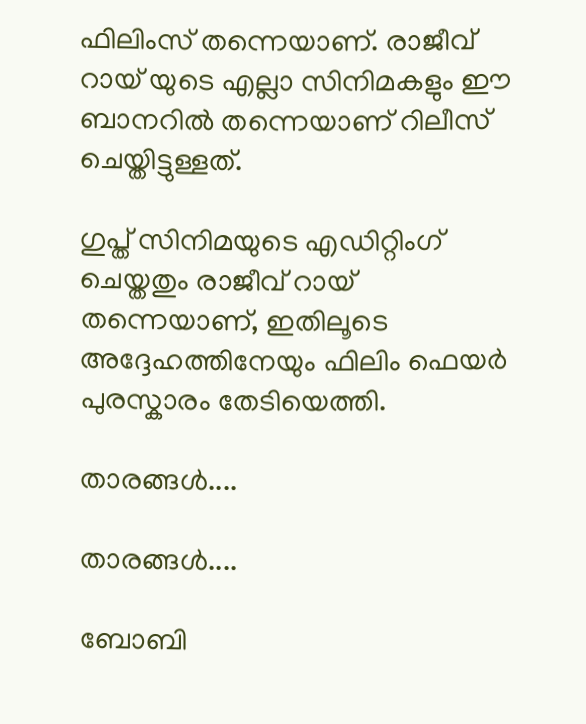ഫിലിംസ് തന്നെയാണ്. രാജീവ് റായ് യുടെ എല്ലാ സിനിമകളും ഈ ബാനറിൽ തന്നെയാണ് റിലീസ് ചെയ്തിട്ടുള്ളത്.

ഗുപ്ത് സിനിമയുടെ എഡിറ്റിംഗ് ചെയ്തതും രാജീവ് റായ് തന്നെയാണ്, ഇതിലൂടെ അദ്ദേഹത്തിനേയും ഫിലിം ഫെയർ പുരസ്കാരം തേടിയെത്തി.

താരങ്ങൾ....

താരങ്ങൾ....

ബോബി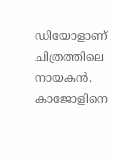ഡിയോളാണ് ചിത്രത്തിലെ നായകൻ. കാജോളിനെ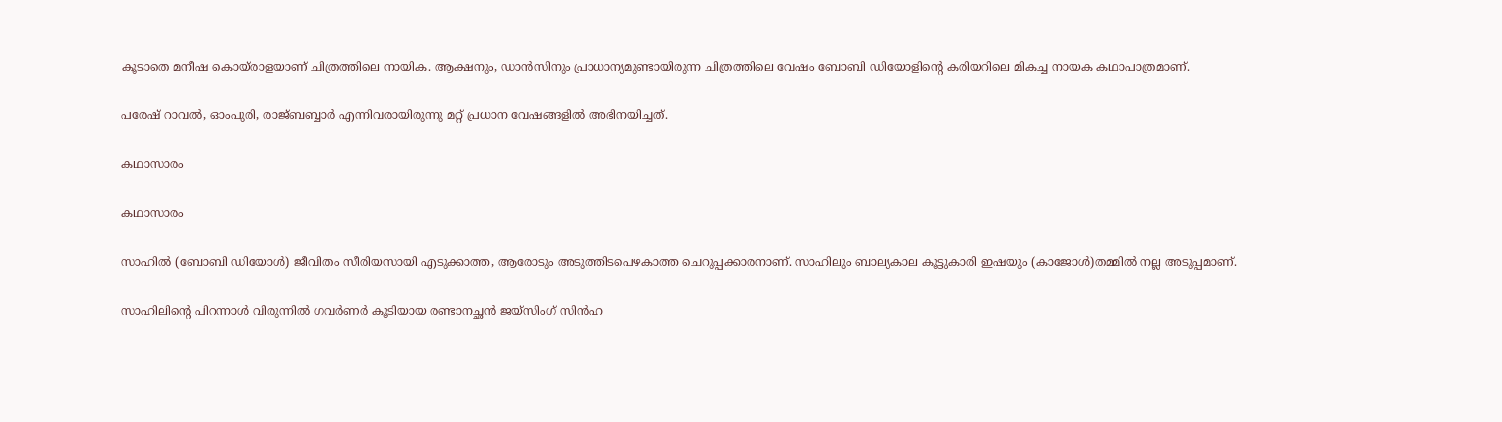കൂടാതെ മനീഷ കൊയ്രാളയാണ് ചിത്രത്തിലെ നായിക. ആക്ഷനും, ഡാൻസിനും പ്രാധാന്യമുണ്ടായിരുന്ന ചിത്രത്തിലെ വേഷം ബോബി ഡിയോളിന്റെ കരിയറിലെ മികച്ച നായക കഥാപാത്രമാണ്.

പരേഷ് റാവൽ, ഓംപുരി, രാജ്ബബ്ബാർ എന്നിവരായിരുന്നു മറ്റ് പ്രധാന വേഷങ്ങളിൽ അഭിനയിച്ചത്.

കഥാസാരം

കഥാസാരം

സാഹിൽ (ബോബി ഡിയോൾ) ജീവിതം സീരിയസായി എടുക്കാത്ത, ആരോടും അടുത്തിടപെഴകാത്ത ചെറുപ്പക്കാരനാണ്. സാഹിലും ബാല്യകാല കൂട്ടുകാരി ഇഷയും (കാജോൾ)തമ്മിൽ നല്ല അടുപ്പമാണ്.

സാഹിലിന്റെ പിറന്നാൾ വിരുന്നിൽ ഗവർണർ കൂടിയായ രണ്ടാനച്ഛൻ ജയ്സിംഗ് സിൻഹ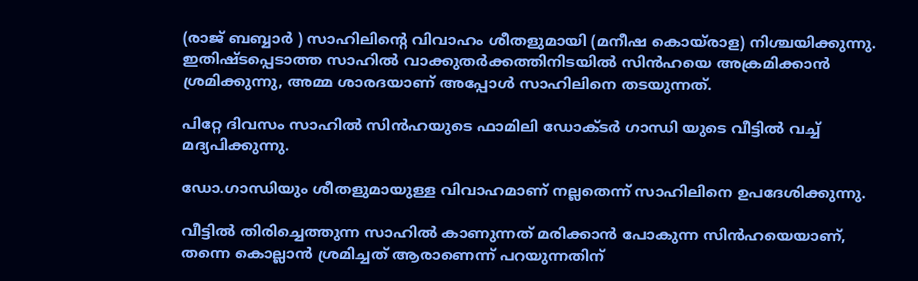(രാജ് ബബ്ബാർ ) സാഹിലിന്റെ വിവാഹം ശീതളുമായി (മനീഷ കൊയ്രാള) നിശ്ചയിക്കുന്നു. ഇതിഷ്ടപ്പെടാത്ത സാഹിൽ വാക്കുതർക്കത്തിനിടയിൽ സിൻഹയെ അക്രമിക്കാൻ ശ്രമിക്കുന്നു, അമ്മ ശാരദയാണ് അപ്പോൾ സാഹിലിനെ തടയുന്നത്.

പിറ്റേ ദിവസം സാഹിൽ സിൻഹയുടെ ഫാമിലി ഡോക്ടർ ഗാന്ധി യുടെ വീട്ടിൽ വച്ച് മദ്യപിക്കുന്നു.

ഡോ.ഗാന്ധിയും ശീതളുമായുള്ള വിവാഹമാണ് നല്ലതെന്ന് സാഹിലിനെ ഉപദേശിക്കുന്നു.

വീട്ടിൽ തിരിച്ചെത്തുന്ന സാഹിൽ കാണുന്നത് മരിക്കാൻ പോകുന്ന സിൻഹയെയാണ്, തന്നെ കൊല്ലാൻ ശ്രമിച്ചത് ആരാണെന്ന് പറയുന്നതിന്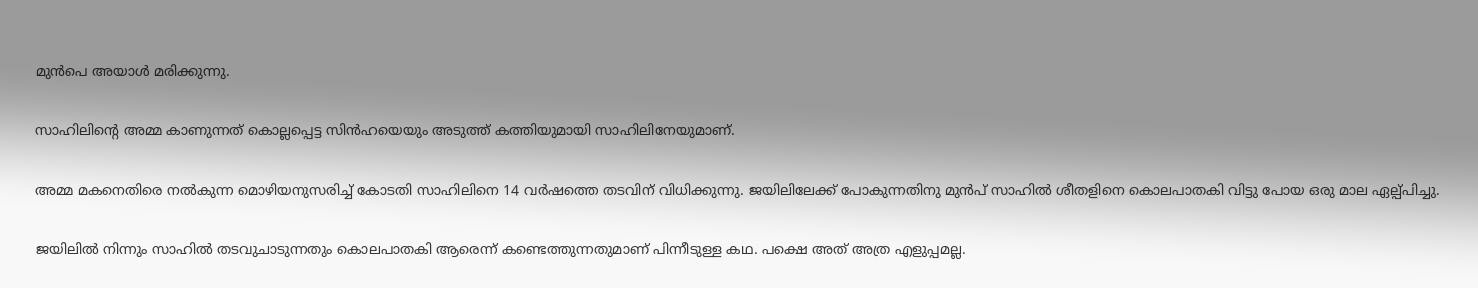മുൻപെ അയാൾ മരിക്കുന്നു.

സാഹിലിന്റെ അമ്മ കാണുന്നത് കൊല്ലപ്പെട്ട സിൻഹയെയും അടുത്ത് കത്തിയുമായി സാഹിലിനേയുമാണ്.

അമ്മ മകനെതിരെ നൽകുന്ന മൊഴിയനുസരിച്ച് കോടതി സാഹിലിനെ 14 വർഷത്തെ തടവിന് വിധിക്കുന്നു. ജയിലിലേക്ക് പോകുന്നതിനു മുൻപ് സാഹിൽ ശീതളിനെ കൊലപാതകി വിട്ടു പോയ ഒരു മാല ഏല്പ്പിച്ചു.

ജയിലിൽ നിന്നും സാഹിൽ തടവുചാടുന്നതും കൊലപാതകി ആരെന്ന് കണ്ടെത്തുന്നതുമാണ് പിന്നീടുള്ള കഥ. പക്ഷെ അത് അത്ര എളുപ്പമല്ല.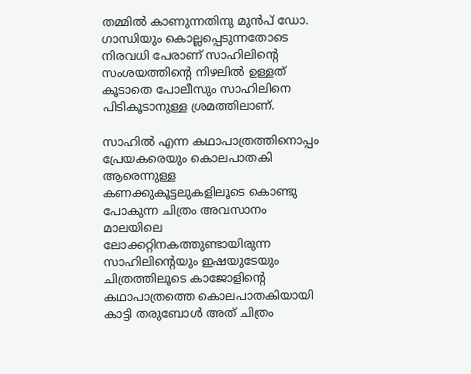തമ്മിൽ കാണുന്നതിനു മുൻപ് ഡോ. ഗാന്ധിയും കൊല്ലപ്പെടുന്നതോടെ നിരവധി പേരാണ്‌ സാഹിലിന്റെ സംശയത്തിന്റെ നിഴലിൽ ഉള്ളത് കൂടാതെ പോലീസും സാഹിലിനെ പിടികൂടാനുള്ള ശ്രമത്തിലാണ്.

സാഹിൽ എന്ന കഥാപാത്രത്തിനൊപ്പം പ്രേയകരെയും കൊലപാതകി ആരെന്നുള്ള കണക്കുകൂട്ടലുകളിലൂടെ കൊണ്ടു പോകുന്ന ചിത്രം അവസാനം മാലയിലെ ലോക്കറ്റിനകത്തുണ്ടായിരുന്ന സാഹിലിന്റെയും ഇഷയുടേയും ചിത്രത്തിലൂടെ കാജോളിന്റെ കഥാപാത്രത്തെ കൊലപാതകിയായി കാട്ടി തരുബോൾ അത് ചിത്രം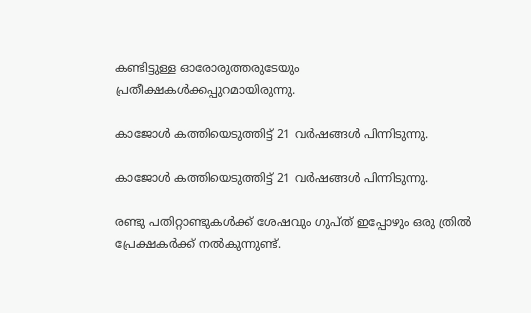കണ്ടിട്ടുള്ള ഓരോരുത്തരുടേയും പ്രതീക്ഷകൾക്കപ്പുറമായിരുന്നു.

കാജോൾ കത്തിയെടുത്തിട്ട് 21 വർഷങ്ങൾ പിന്നിടുന്നു.

കാജോൾ കത്തിയെടുത്തിട്ട് 21 വർഷങ്ങൾ പിന്നിടുന്നു.

രണ്ടു പതിറ്റാണ്ടുകൾക്ക് ശേഷവും ഗുപ്ത് ഇപ്പോഴും ഒരു ത്രിൽ പ്രേക്ഷകർക്ക് നൽകുന്നുണ്ട്.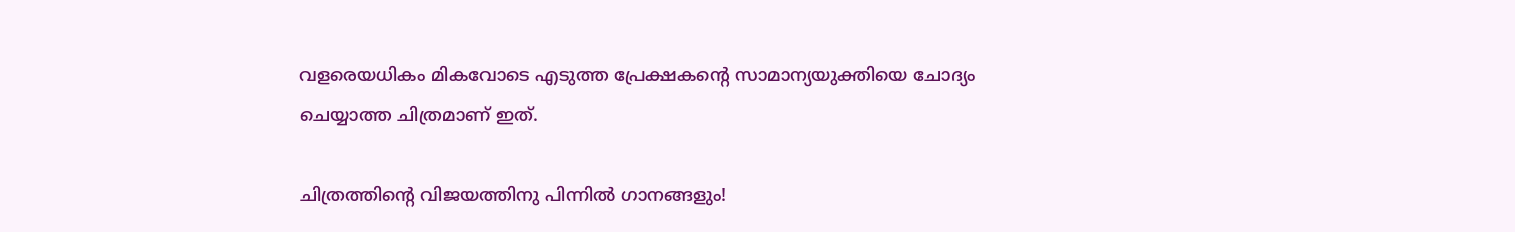വളരെയധികം മികവോടെ എടുത്ത പ്രേക്ഷകന്റെ സാമാന്യയുക്തിയെ ചോദ്യം ചെയ്യാത്ത ചിത്രമാണ് ഇത്.

ചിത്രത്തിന്റെ വിജയത്തിനു പിന്നിൽ ഗാനങ്ങളും!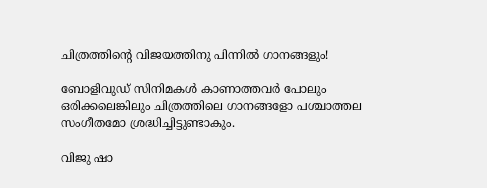ചിത്രത്തിന്റെ വിജയത്തിനു പിന്നിൽ ഗാനങ്ങളും!

ബോളിവുഡ് സിനിമകൾ കാണാത്തവർ പോലും ഒരിക്കലെങ്കിലും ചിത്രത്തിലെ ഗാനങ്ങളോ പശ്ചാത്തല സംഗീതമോ ശ്രദ്ധിച്ചിട്ടുണ്ടാകും.

വിജു ഷാ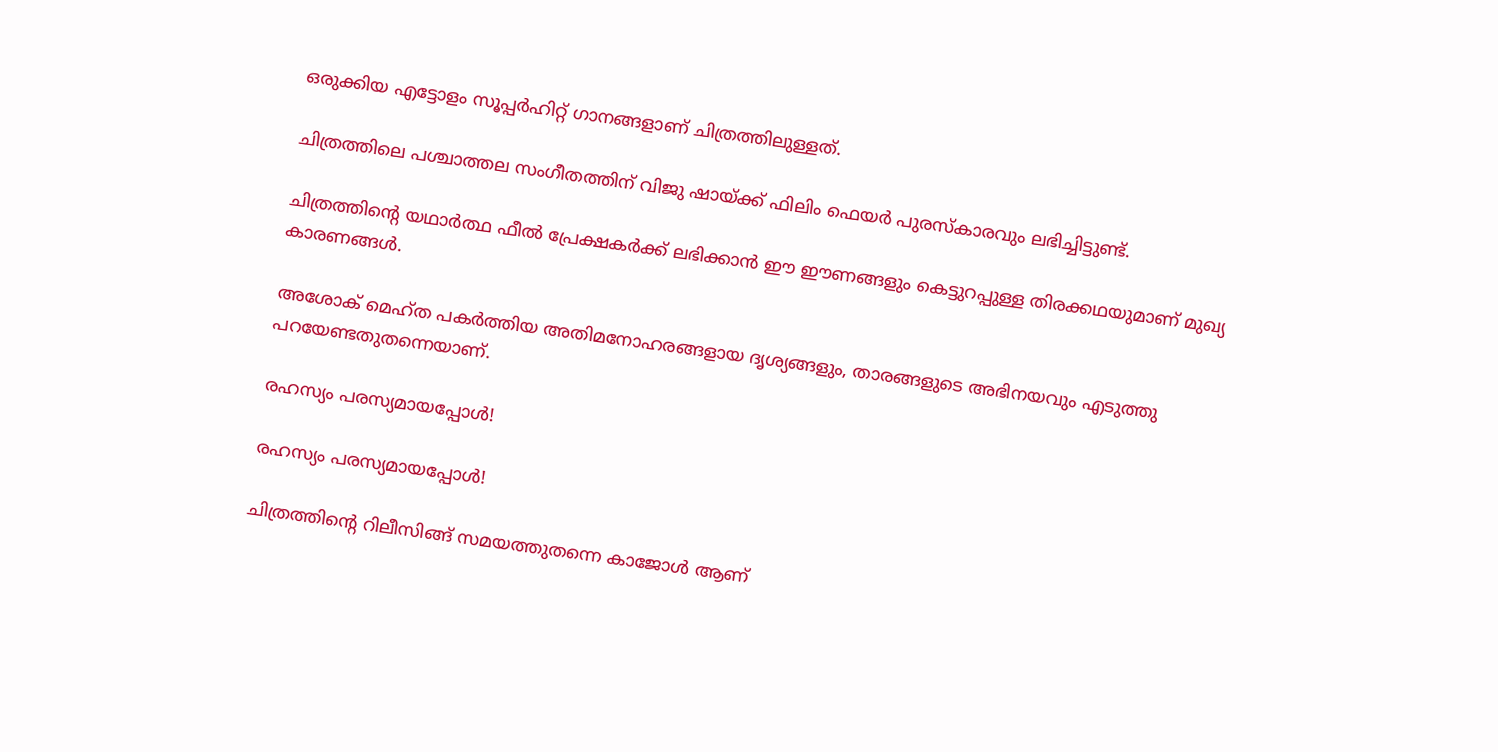ഒരുക്കിയ എട്ടോളം സൂപ്പർഹിറ്റ് ഗാനങ്ങളാണ് ചിത്രത്തിലുള്ളത്.

ചിത്രത്തിലെ പശ്ചാത്തല സംഗീതത്തിന് വിജു ഷായ്ക്ക് ഫിലിം ഫെയർ പുരസ്കാരവും ലഭിച്ചിട്ടുണ്ട്.

ചിത്രത്തിന്റെ യഥാർത്ഥ ഫീൽ പ്രേക്ഷകർക്ക് ലഭിക്കാൻ ഈ ഈണങ്ങളും കെട്ടുറപ്പുള്ള തിരക്കഥയുമാണ് മുഖ്യ കാരണങ്ങൾ.

അശോക് മെഹ്ത പകർത്തിയ അതിമനോഹരങ്ങളായ ദൃശ്യങ്ങളും, താരങ്ങളുടെ അഭിനയവും എടുത്തു പറയേണ്ടതുതന്നെയാണ്.

രഹസ്യം പരസ്യമായപ്പോൾ!

രഹസ്യം പരസ്യമായപ്പോൾ!

ചിത്രത്തിന്റെ റിലീസിങ്ങ് സമയത്തുതന്നെ കാജോൾ ആണ്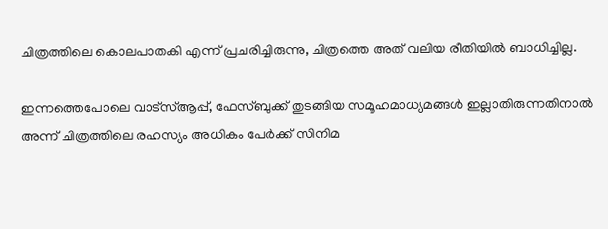ചിത്രത്തിലെ കൊലപാതകി എന്ന് പ്രചരിച്ചിരുന്നു, ചിത്രത്തെ അത് വലിയ രീതിയിൽ ബാധിച്ചില്ല.

ഇന്നത്തെപോലെ വാട്സ്ആപ്പ്, ഫേസ്ബുക്ക് തുടങ്ങിയ സമൂഹമാധ്യമങ്ങൾ ഇല്ലാതിരുന്നതിനാൽ അന്ന് ചിത്രത്തിലെ രഹസ്യം അധികം പേർക്ക് സിനിമ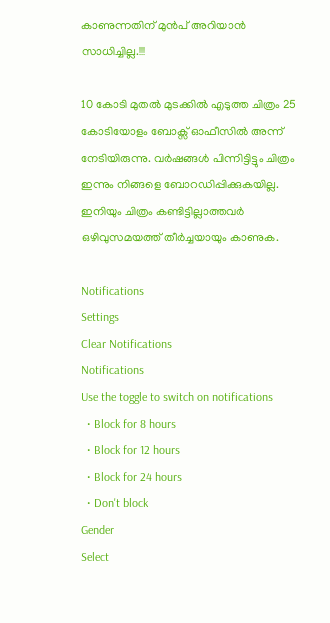കാണുന്നതിന് മുൻപ് അറിയാൻ സാധിച്ചില്ല.!!!

10 കോടി മുതൽ മുടക്കിൽ എടുത്ത ചിത്രം 25 കോടിയോളം ബോക്സ് ഓഫീസിൽ അന്ന് നേടിയിരുന്നു. വർഷങ്ങൾ പിന്നിട്ടിട്ടും ചിത്രം ഇന്നും നിങ്ങളെ ബോറഡിപ്പിക്കുകയില്ല. ഇനിയും ചിത്രം കണ്ടിട്ടില്ലാത്തവർ ഒഴിവുസമയത്ത് തീർച്ചയായും കാണുക.

Notifications
Settings
Clear Notifications
Notifications
Use the toggle to switch on notifications
  • Block for 8 hours
  • Block for 12 hours
  • Block for 24 hours
  • Don't block
Gender
Select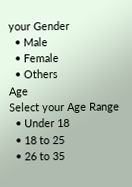your Gender
  • Male
  • Female
  • Others
Age
Select your Age Range
  • Under 18
  • 18 to 25
  • 26 to 35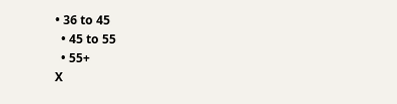• 36 to 45
  • 45 to 55
  • 55+
X